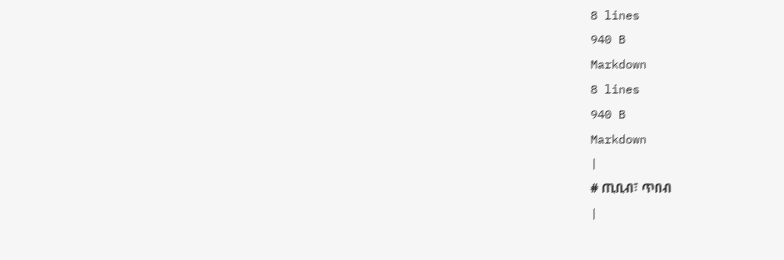8 lines
940 B
Markdown
8 lines
940 B
Markdown
|
# ጢቢብ፣ ጥበብ
|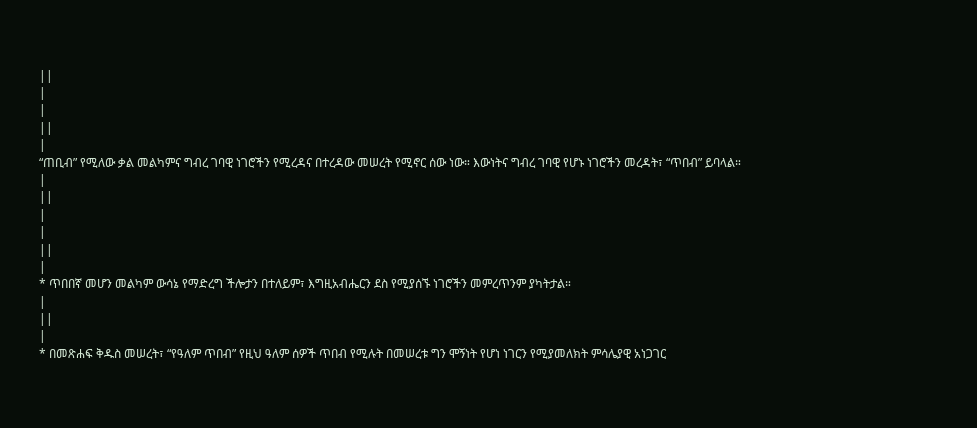||
|
|
||
|
“ጠቢብ” የሚለው ቃል መልካምና ግብረ ገባዊ ነገሮችን የሚረዳና በተረዳው መሠረት የሚኖር ሰው ነው። እውነትና ግብረ ገባዊ የሆኑ ነገሮችን መረዳት፣ “ጥበብ” ይባላል።
|
||
|
|
||
|
* ጥበበኛ መሆን መልካም ውሳኔ የማድረግ ችሎታን በተለይም፣ እግዚአብሔርን ደስ የሚያሰኙ ነገሮችን መምረጥንም ያካትታል።
|
||
|
* በመጽሐፍ ቅዱስ መሠረት፣ “የዓለም ጥበብ” የዚህ ዓለም ሰዎች ጥበብ የሚሉት በመሠረቱ ግን ሞኝነት የሆነ ነገርን የሚያመለክት ምሳሌያዊ አነጋገር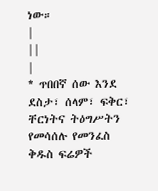ነው።
|
||
|
* ጥበበኛ ሰው እንደ ደስታ፣ ሰላም፣ ፍቅር፣ ቸርነትና ትዕግሥትን የመሳሰሉ የመንፈስ ቅዱስ ፍሬዎች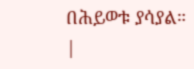በሕይወቱ ያሳያል።
|